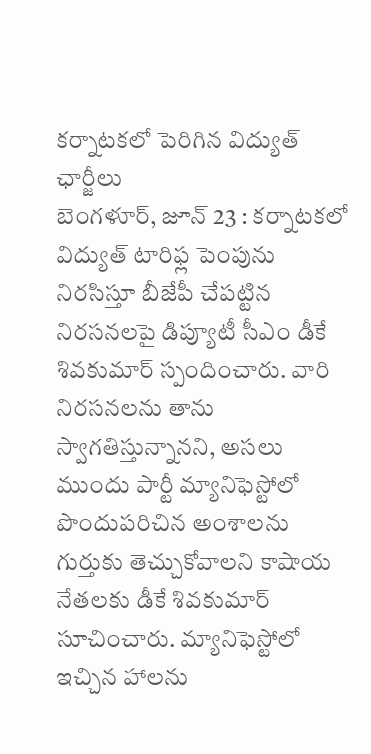కర్నాటకలో పెరిగిన విద్యుత్ ఛార్జీలు
బెంగళూర్, జూన్ 23 : కర్నాటకలో విద్యుత్ టారిఫ్ల పెంపును నిరసిస్తూ బీజేపీ చేపట్టిన నిరసనలపై డిప్యూటీ సీఎం డీకే శివకుమార్ స్పందించారు. వారి నిరసనలను తాను స్వాగతిస్తున్నానని, అసలు ముందు పార్టీ మ్యానిఫెస్టోలో పొందుపరిచిన అంశాలను గుర్తుకు తెచ్చుకోవాలని కాషాయ నేతలకు డీకే శివకుమార్ సూచించారు. మ్యానిఫెస్టోలో ఇచ్చిన హాలను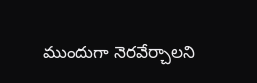ముందుగా నెరవేర్చాలని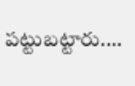పట్టుబట్టారు.…